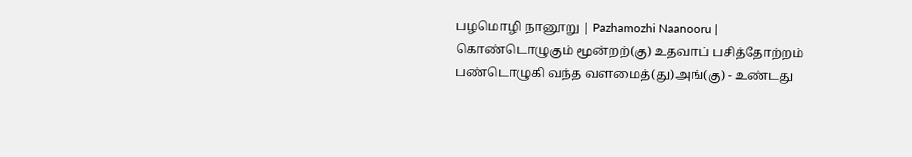பழமொழி நானூறு | Pazhamozhi Naanooru |
கொண்டொழுகும் மூன்றற்(கு) உதவாப் பசித்தோற்றம்
பண்டொழுகி வந்த வளமைத்(து)அங்(கு) - உண்டது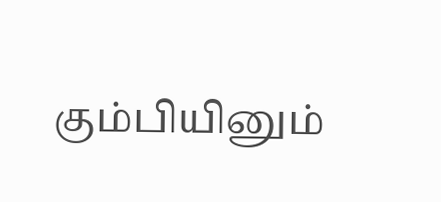கும்பியினும்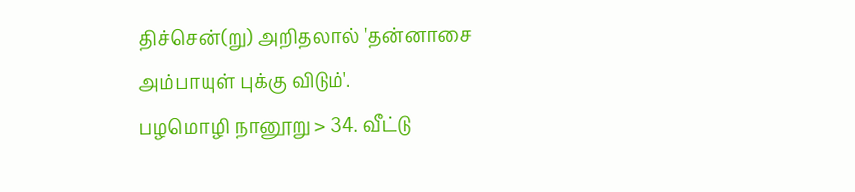திச்சென்(று) அறிதலால் 'தன்னாசை
அம்பாயுள் புக்கு விடும்'.
பழமொழி நானூறு > 34. வீட்டு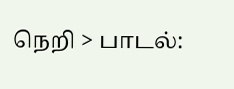நெறி > பாடல்: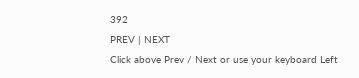392
PREV | NEXT
Click above Prev / Next or use your keyboard Left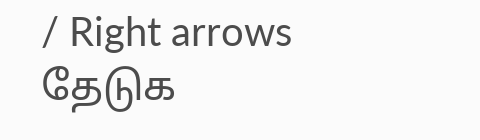/ Right arrows
தேடுக